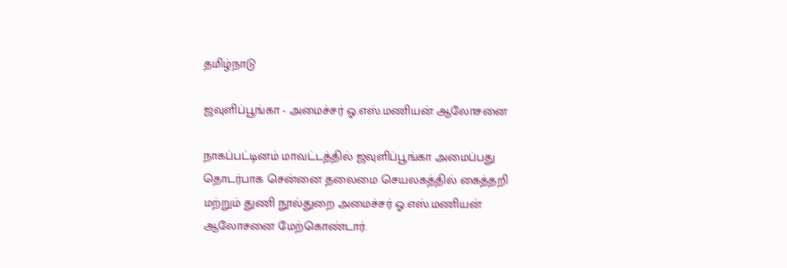தமிழ்நாடு

ஜவுளிப்பூங்கா - அமைச்சர் ஓ.எஸ்.மணியன் ஆலோசனை

நாகப்பட்டினம் மாவட்டத்தில் ஜவுளிப்பூங்கா அமைப்பது தொடர்பாக சென்னை தலைமை செயலகத்தில் கைத்தறி மற்றும் துணி நூல்துறை அமைச்சர் ஓ.எஸ்.மணியன் ஆலோசனை மேற்கொண்டார்.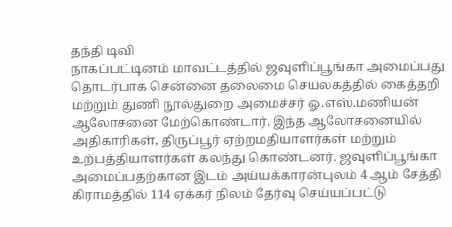தந்தி டிவி
நாகப்பட்டினம் மாவட்டத்தில் ஜவுளிப்பூங்கா அமைப்பது தொடர்பாக சென்னை தலைமை செயலகத்தில் கைத்தறி மற்றும் துணி நூல்துறை அமைச்சர் ஓ.எஸ்.மணியன் ஆலோசனை மேற்கொண்டார். இந்த ஆலோசனையில் அதிகாரிகள், திருப்பூர் ஏற்றமதியாளர்கள் மற்றும் உற்பத்தியாளர்கள் கலந்து கொண்டனர். ஜவுளிப்பூங்கா அமைப்பதற்கான இடம் அய்யக்காரன்புலம் 4 ஆம் சேத்தி கிராமத்தில் 114 ஏக்கர் நிலம் தேர்வு செய்யப்பட்டு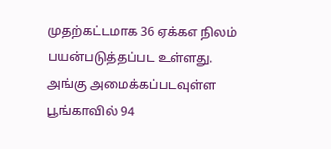முதற்கட்டமாக 36 ஏக்கஎ நிலம் பயன்படுத்தப்பட உள்ளது. அங்கு அமைக்கப்படவுள்ள பூங்காவில் 94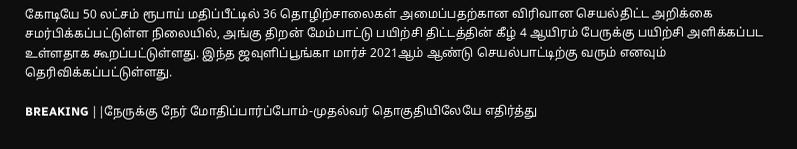கோடியே 50 லட்சம் ரூபாய் மதிப்பீட்டில் 36 தொழிற்சாலைகள் அமைப்பதற்கான விரிவான செயல்திட்ட அறிக்கை சமர்பிக்கப்பட்டுள்ள நிலையில், அங்கு திறன் மேம்பாட்டு பயிற்சி திட்டத்தின் கீழ் 4 ஆயிரம் பேருக்கு பயிற்சி அளிக்கப்பட உள்ளதாக கூறப்பட்டுள்ளது. இந்த ஜவுளிப்பூங்கா மார்ச் 2021ஆம் ஆண்டு செயல்பாட்டிற்கு வரும் எனவும் தெரிவிக்கப்பட்டுள்ளது.

BREAKING ||நேருக்கு நேர் மோதிப்பார்ப்போம்-முதல்வர் தொகுதியிலேயே எதிர்த்து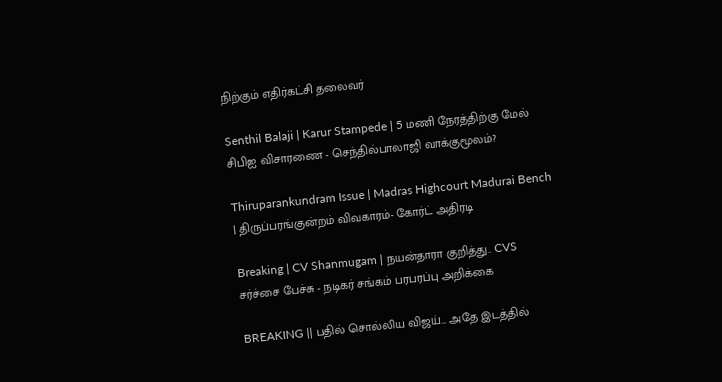நிற்கும் எதிர்கட்சி தலைவர்

Senthil Balaji | Karur Stampede | 5 மணி நேரத்திற்கு மேல் சிபிஐ விசாரணை - செந்தில்பாலாஜி வாக்குமூலம்?

Thiruparankundram Issue | Madras Highcourt Madurai Bench | திருப்பரங்குன்றம் விவகாரம்- கோர்ட் அதிரடி

Breaking | CV Shanmugam | நயன்தாரா குறித்து.. CVS சர்ச்சை பேச்சு - நடிகர் சங்கம் பரபரப்பு அறிக்கை

BREAKING || பதில் சொல்லிய விஜய்... அதே இடத்தில்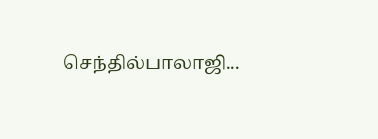செந்தில்பாலாஜி...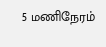5 மணிநேரம்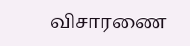விசாரணை